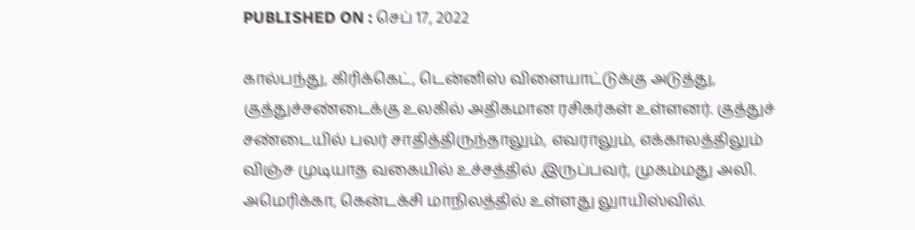PUBLISHED ON : செப் 17, 2022

கால்பந்து, கிரிக்கெட், டென்னிஸ் விளையாட்டுக்கு அடுத்து, குத்துச்சண்டைக்கு உலகில் அதிகமான ரசிகர்கள் உள்ளனர். குத்துச் சண்டையில் பலர் சாதித்திருந்தாலும், எவராலும், எக்காலத்திலும் விஞ்ச முடியாத வகையில் உச்சத்தில் இருப்பவர், முகம்மது அலி.
அமெரிக்கா, கென்டக்சி மாநிலத்தில் உள்ளது லுாயிஸ்வில்.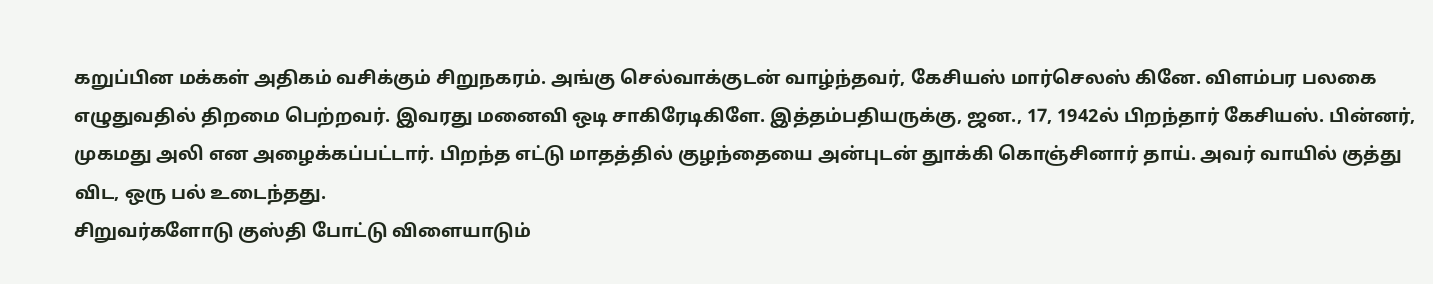கறுப்பின மக்கள் அதிகம் வசிக்கும் சிறுநகரம். அங்கு செல்வாக்குடன் வாழ்ந்தவர், கேசியஸ் மார்செலஸ் கினே. விளம்பர பலகை எழுதுவதில் திறமை பெற்றவர். இவரது மனைவி ஒடி சாகிரேடிகிளே. இத்தம்பதியருக்கு, ஜன., 17, 1942ல் பிறந்தார் கேசியஸ். பின்னர், முகமது அலி என அழைக்கப்பட்டார். பிறந்த எட்டு மாதத்தில் குழந்தையை அன்புடன் துாக்கி கொஞ்சினார் தாய். அவர் வாயில் குத்து விட, ஒரு பல் உடைந்தது.
சிறுவர்களோடு குஸ்தி போட்டு விளையாடும்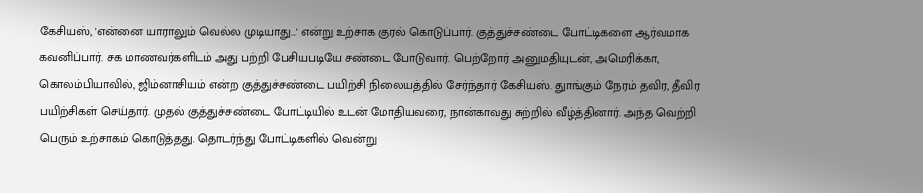கேசியஸ், 'என்னை யாராலும் வெல்ல முடியாது...' என்று உற்சாக குரல் கொடுப்பார். குத்துச்சண்டை போட்டிகளை ஆர்வமாக கவனிப்பார். சக மாணவர்களிடம் அது பற்றி பேசியபடியே சண்டை போடுவார். பெற்றோர் அனுமதியுடன், அமெரிக்கா, கொலம்பியாவில், ஜிம்னாசியம் என்ற குத்துச்சண்டை பயிற்சி நிலையத்தில் சேர்ந்தார் கேசியஸ். துாங்கும் நேரம் தவிர, தீவிர பயிற்சிகள் செய்தார். முதல் குத்துச்சண்டை போட்டியில் உடன் மோதியவரை, நான்காவது சுற்றில் வீழ்த்தினார். அந்த வெற்றி பெரும் உற்சாகம் கொடுத்தது. தொடர்ந்து போட்டிகளில் வென்று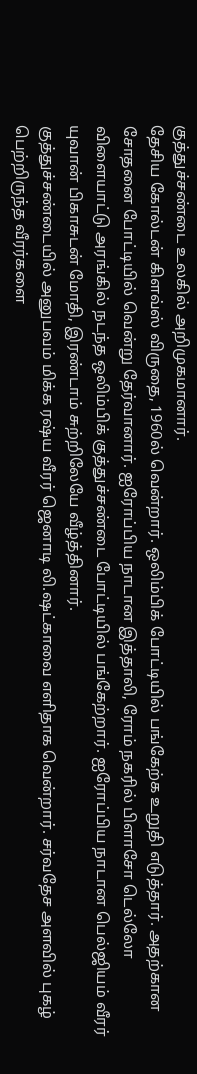குத்துச்சண்டை உலகில் அறிமுகமானார்.
தேசிய கோல்டன் கிளவ்ஸ் விருதை, 1960ல் வென்றார். ஒலிம்பிக் போட்டியில் பங்கேற்க உறுதி எடுத்தார். அதற்கான சோதனை போட்டியில் வென்று தேர்வானார். ஐரோப்பிய நாடான இத்தாலி, ரோம் நகரில் பிளாசோ டெல்லோ விளையாட்டு அரங்கில் நடந்த ஒலிம்பிக் குத்துச்சண்டை போட்டியில் பங்கேற்றார். ஐரோப்பிய நாடான பெல்ஜியம் வீரர் யுவான் பிகாசுடன் மோதி, இரண்டாம் சுற்றிலேயே வீழ்த்தினார்.
குத்துச்சண்டையில் அனுபவம் மிக்க ரஷ்ய வீரர் ஜெனாடி லி.ஷட்காவை எளிதாக வென்றார். சர்வதேச அளவில் புகழ் பெற்றிருந்த வீரர்களை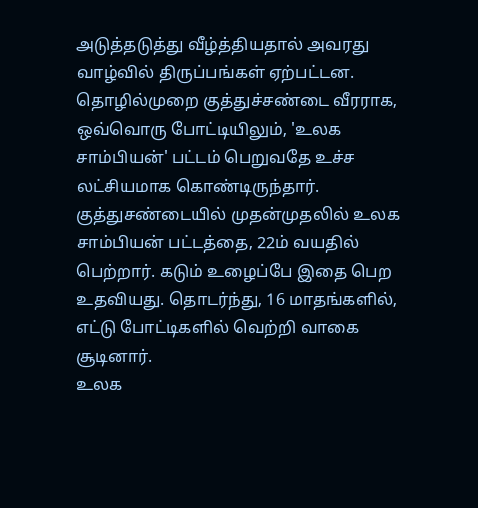அடுத்தடுத்து வீழ்த்தியதால் அவரது வாழ்வில் திருப்பங்கள் ஏற்பட்டன. தொழில்முறை குத்துச்சண்டை வீரராக, ஒவ்வொரு போட்டியிலும், 'உலக சாம்பியன்' பட்டம் பெறுவதே உச்ச லட்சியமாக கொண்டிருந்தார். குத்துசண்டையில் முதன்முதலில் உலக சாம்பியன் பட்டத்தை, 22ம் வயதில் பெற்றார். கடும் உழைப்பே இதை பெற உதவியது. தொடர்ந்து, 16 மாதங்களில், எட்டு போட்டிகளில் வெற்றி வாகை சூடினார்.
உலக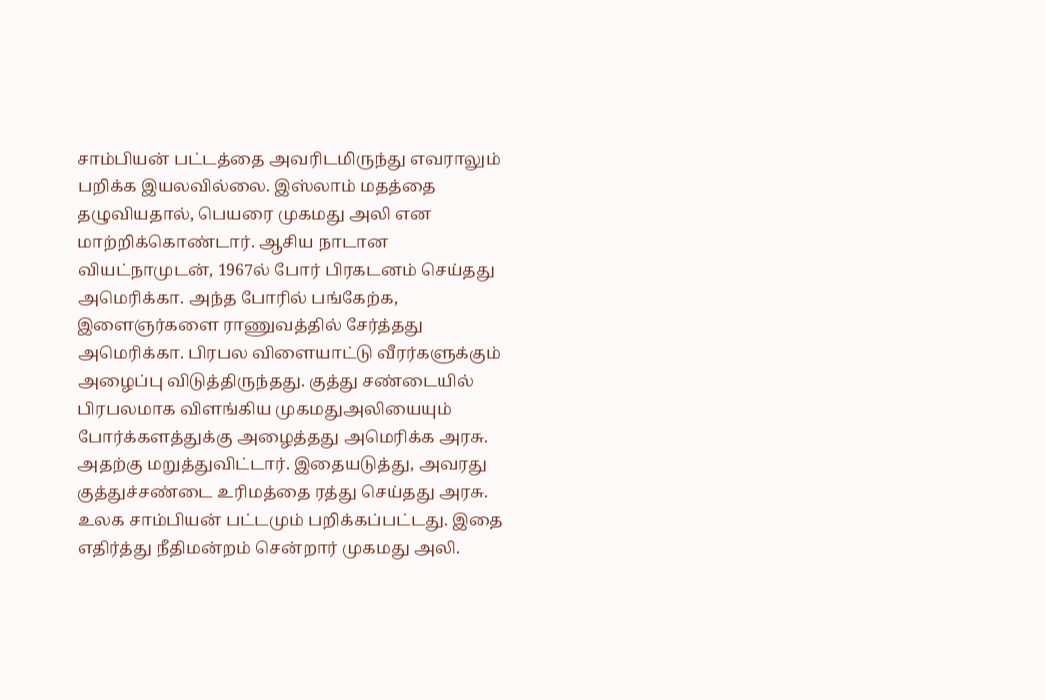சாம்பியன் பட்டத்தை அவரிடமிருந்து எவராலும் பறிக்க இயலவில்லை. இஸ்லாம் மதத்தை தழுவியதால், பெயரை முகமது அலி என மாற்றிக்கொண்டார். ஆசிய நாடான வியட்நாமுடன், 1967ல் போர் பிரகடனம் செய்தது அமெரிக்கா. அந்த போரில் பங்கேற்க, இளைஞர்களை ராணுவத்தில் சேர்த்தது அமெரிக்கா. பிரபல விளையாட்டு வீரர்களுக்கும் அழைப்பு விடுத்திருந்தது. குத்து சண்டையில் பிரபலமாக விளங்கிய முகமதுஅலியையும் போர்க்களத்துக்கு அழைத்தது அமெரிக்க அரசு. அதற்கு மறுத்துவிட்டார். இதையடுத்து, அவரது குத்துச்சண்டை உரிமத்தை ரத்து செய்தது அரசு.
உலக சாம்பியன் பட்டமும் பறிக்கப்பட்டது. இதை எதிர்த்து நீதிமன்றம் சென்றார் முகமது அலி.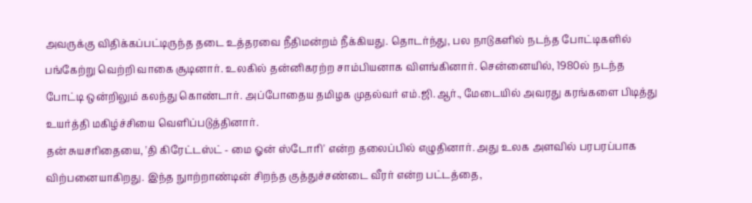அவருக்கு விதிக்கப்பட்டிருந்த தடை உத்தரவை நீதிமன்றம் நீக்கியது. தொடர்ந்து, பல நாடுகளில் நடந்த போட்டிகளில் பங்கேற்று வெற்றி வாகை சூடினார். உலகில் தன்னிகரற்ற சாம்பியனாக விளங்கினார். சென்னையில், 1980ல் நடந்த போட்டி ஒன்றிலும் கலந்து கொண்டார். அப்போதைய தமிழக முதல்வர் எம்.ஜி.ஆர்., மேடையில் அவரது கரங்களை பிடித்து உயர்த்தி மகிழ்ச்சியை வெளிப்படுத்தினார்.
தன் சுயசரிதையை, 'தி கிரேட்டஸ்ட் - மை ஓன் ஸ்டோரி' என்ற தலைப்பில் எழுதினார். அது உலக அளவில் பரபரப்பாக விற்பனையாகிறது. இந்த நுாற்றாண்டின் சிறந்த குத்துச்சண்டை வீரர் என்ற பட்டத்தை,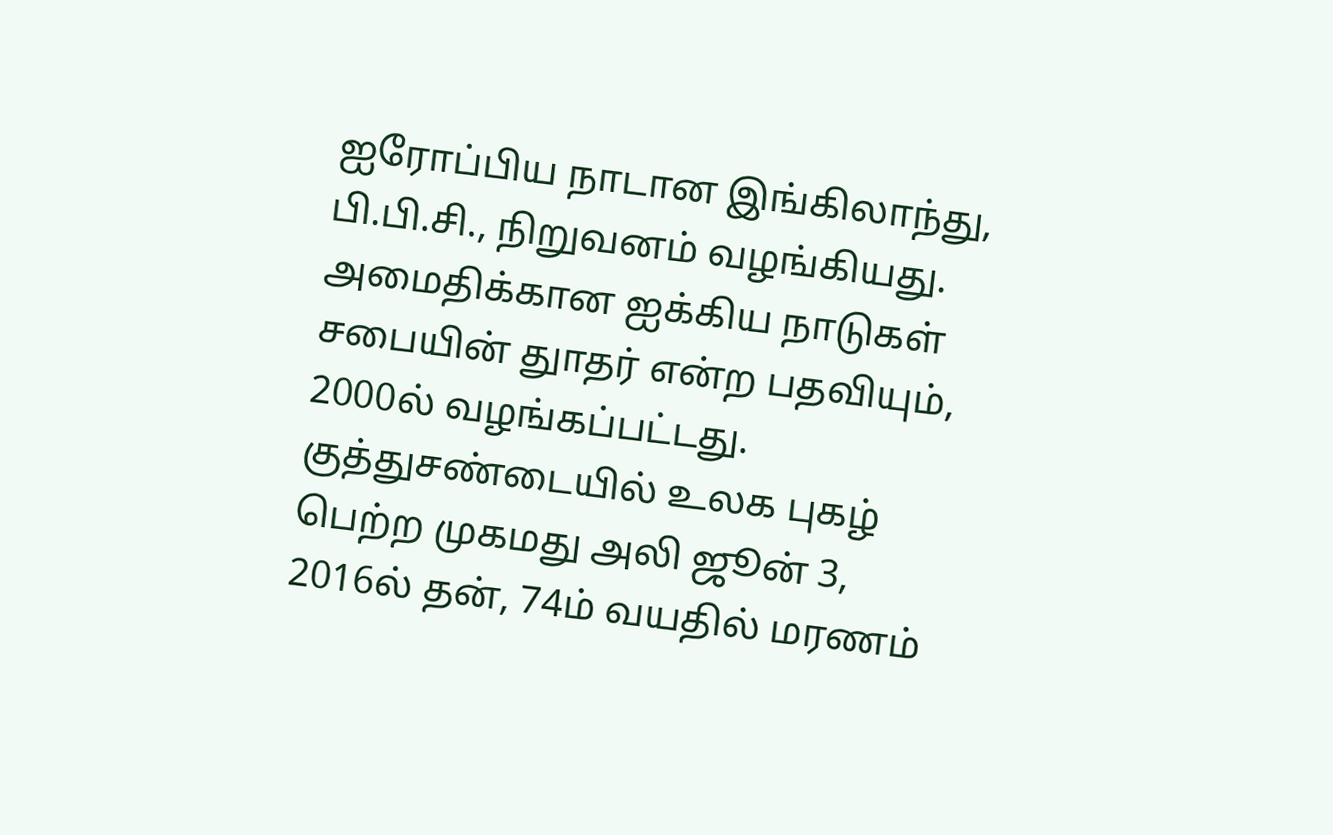ஐரோப்பிய நாடான இங்கிலாந்து, பி.பி.சி., நிறுவனம் வழங்கியது. அமைதிக்கான ஐக்கிய நாடுகள் சபையின் துாதர் என்ற பதவியும், 2000ல் வழங்கப்பட்டது. குத்துசண்டையில் உலக புகழ் பெற்ற முகமது அலி ஜூன் 3, 2016ல் தன், 74ம் வயதில் மரணம்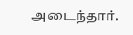அடைந்தார்.